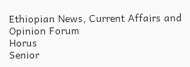Ethiopian News, Current Affairs and Opinion Forum
Horus
Senior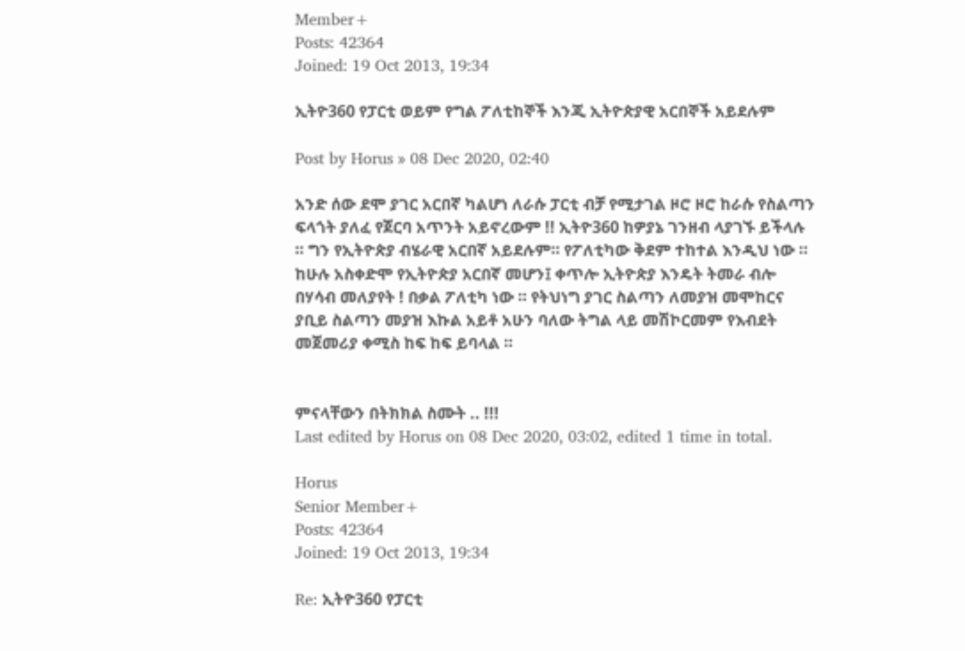Member+
Posts: 42364
Joined: 19 Oct 2013, 19:34

ኢትዮ360 የፓርቲ ወይም የግል ፖለቲከኞች እንጂ ኢትዮጵያዊ አርበኞች አይደሉም

Post by Horus » 08 Dec 2020, 02:40

አንድ ሰው ደሞ ያገር አርበኛ ካልሆነ ለራሱ ፓርቲ ብቻ የሚታገል ዞሮ ዞሮ ከራሱ የስልጣን ፍላጎት ያለፈ የጀርባ አጥንት አይኖረውም !! ኢትዮ360 ከዎያኔ ገንዘብ ላያገኙ ይችላሉ ። ግን የኢትዮጵያ ብሄራዊ አርበኛ አይደሉም። የፖለቲካው ቅደም ተከተል እንዲህ ነው ። ከሁሉ አስቀድሞ የኢትዮጵያ አርበኛ መሆን፤ ቀጥሎ ኢትዮጵያ እንዴት ትመራ ብሎ በሃሳብ መለያየት ! በቃል ፖለቲካ ነው ። የትህነግ ያገር ስልጣን ለመያዝ መሞከርና ያቢይ ስልጣን መያዝ እኩል አይቶ አሁን ባለው ትግል ላይ መሽኮርመም የእብደት መጀመሪያ ቀሚስ ከፍ ከፍ ይባላል ።


ምናላቸውን በትክክል ስሙት .. !!!
Last edited by Horus on 08 Dec 2020, 03:02, edited 1 time in total.

Horus
Senior Member+
Posts: 42364
Joined: 19 Oct 2013, 19:34

Re: ኢትዮ360 የፓርቲ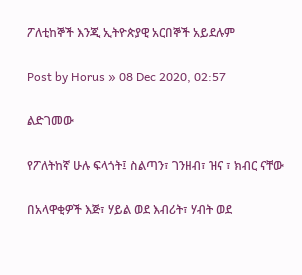ፖለቲከኞች እንጂ ኢትዮጵያዊ አርበኞች አይደሉም

Post by Horus » 08 Dec 2020, 02:57

ልድገመው

የፖለትከኛ ሁሉ ፍላጎት፤ ስልጣን፣ ገንዘብ፣ ዝና ፣ ክብር ናቸው

በአላዋቂዎች እጅ፣ ሃይል ወደ እብሪት፣ ሃብት ወደ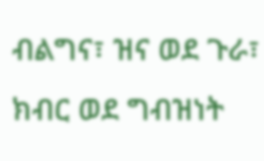ብልግና፣ ዝና ወደ ጉራ፣ ክብር ወደ ግብዝነት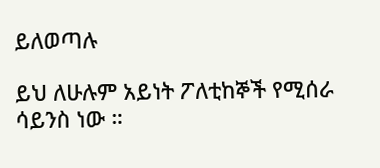ይለወጣሉ

ይህ ለሁሉም አይነት ፖለቲከኞች የሚሰራ ሳይንስ ነው ።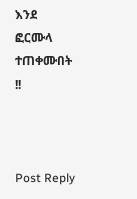እንደ ፎርሙላ ተጠቀሙበት !!



Post Reply